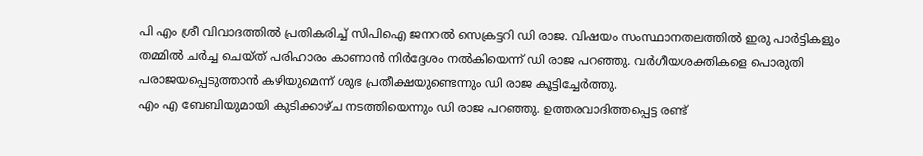പി എം ശ്രീ വിവാദത്തിൽ പ്രതികരിച്ച് സിപിഐ ജനറൽ സെക്രട്ടറി ഡി രാജ. വിഷയം സംസ്ഥാനതലത്തിൽ ഇരു പാർട്ടികളും തമ്മിൽ ചർച്ച ചെയ്ത് പരിഹാരം കാണാൻ നിർദ്ദേശം നൽകിയെന്ന് ഡി രാജ പറഞ്ഞു. വർഗീയശക്തികളെ പൊരുതി പരാജയപ്പെടുത്താൻ കഴിയുമെന്ന് ശുഭ പ്രതീക്ഷയുണ്ടെന്നും ഡി രാജ കൂട്ടിച്ചേർത്തു.
എം എ ബേബിയുമായി കുടിക്കാഴ്ച നടത്തിയെന്നും ഡി രാജ പറഞ്ഞു. ഉത്തരവാദിത്തപ്പെട്ട രണ്ട്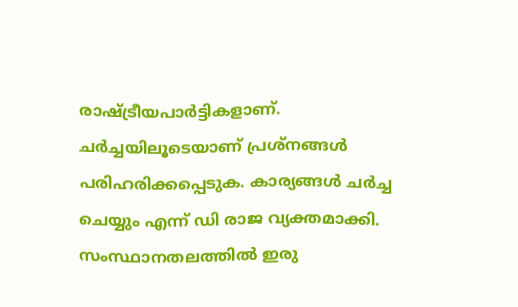രാഷ്ട്രീയപാർട്ടികളാണ്. ചർച്ചയിലൂടെയാണ് പ്രശ്നങ്ങൾ പരിഹരിക്കപ്പെടുക. കാര്യങ്ങൾ ചർച്ച ചെയ്യും എന്ന് ഡി രാജ വ്യക്തമാക്കി. സംസ്ഥാനതലത്തിൽ ഇരു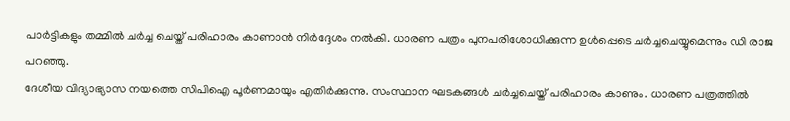പാർട്ടികളും തമ്മിൽ ചർച്ച ചെയ്ത് പരിഹാരം കാണാൻ നിർദ്ദേശം നൽകി. ധാരണ പത്രം പുനപരിശോധിക്കുന്ന ഉൾപ്പെടെ ചർച്ചചെയ്യുമെന്നും ഡി രാജ പറഞ്ഞു.
ദേശീയ വിദ്യാഭ്യാസ നയത്തെ സിപിഐ പൂർണമായും എതിർക്കുന്നു. സംസ്ഥാന ഘടകങ്ങൾ ചർച്ചചെയ്ത് പരിഹാരം കാണും. ധാരണ പത്രത്തിൽ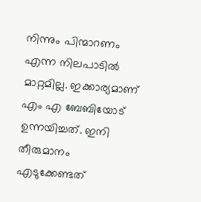നിന്നും പിന്മാറണം എന്ന നിലപാടിൽ മാറ്റമില്ല. ഇക്കാര്യമാണ് എം എ ബേബിയോട് ഉന്നയിച്ചത്. ഇനി തീരുമാനം എടുക്കേണ്ടത്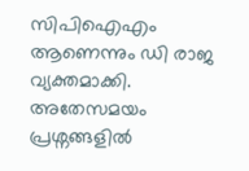സിപിഐഎം ആണെന്നും ഡി രാജ വ്യക്തമാക്കി. അതേസമയം പ്രശ്നങ്ങളിൽ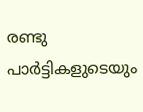രണ്ടു പാർട്ടികളുടെയും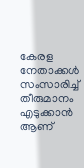കേരള നേതാക്കൾ സംസാരിച്ച് തീരുമാനം എടുക്കാൻ ആണ്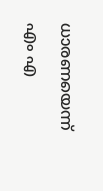ധാരണയെന്ന് എം എ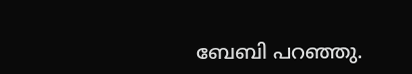ബേബി പറഞ്ഞു.